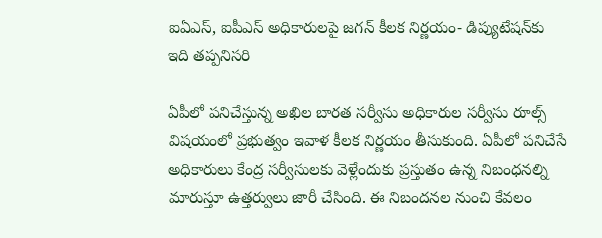ఐఏఎస్‌, ఐపీఎస్ అధికారులపై జగన్ కీలక నిర్ణయం- డిప్యుటేషన్‌కు ఇది తప్పనిసరి

ఏపీలో పనిచేస్తున్న అఖిల బారత సర్వీసు అధికారుల సర్వీసు రూల్స్‌ విషయంలో ప్రభుత్వం ఇవాళ కీలక నిర్ణయం తీసుకుంది. ఏపీలో పనిచేసే అధికారులు కేంద్ర సర్వీసులకు వెళ్లేందుకు ప్రస్తుతం ఉన్న నిబంధనల్ని మారుస్తూ ఉత్తర్వులు జారీ చేసింది. ఈ నిబందనల నుంచి కేవలం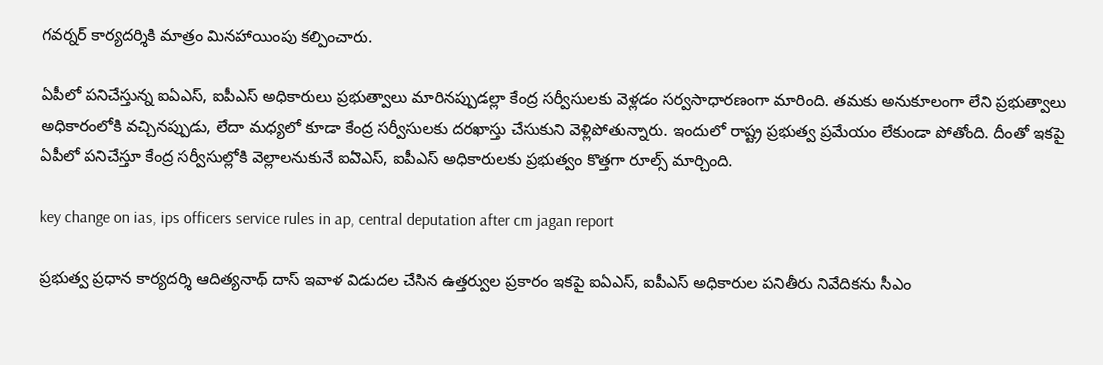గవర్నర్‌ కార్యదర్శికి మాత్రం మినహాయింపు కల్పించారు.

ఏపీలో పనిచేస్తున్న ఐఏఎస్‌, ఐపీఎస్ అధికారులు ప్రభుత్వాలు మారినప్పుడల్లా కేంద్ర సర్వీసులకు వెళ్లడం సర్వసాధారణంగా మారింది. తమకు అనుకూలంగా లేని ప్రభుత్వాలు అధికారంలోకి వచ్చినప్పుడు, లేదా మధ్యలో కూడా కేంద్ర సర్వీసులకు దరఖాస్తు చేసుకుని వెళ్లిపోతున్నారు. ఇందులో రాష్ట్ర ప్రభుత్వ ప్రమేయం లేకుండా పోతోంది. దీంతో ఇకపై ఏపీలో పనిచేస్తూ కేంద్ర సర్వీసుల్లోకి వెల్లాలనుకునే ఐఏెఎస్‌, ఐపీఎస్‌ అధికారులకు ప్రభుత్వం కొత్తగా రూల్స్‌ మార్చింది.

key change on ias, ips officers service rules in ap, central deputation after cm jagan report

ప్రభుత్వ ప్రధాన కార్యదర్శి ఆదిత్యనాథ్‌ దాస్‌ ఇవాళ విడుదల చేసిన ఉత్తర్వుల ప్రకారం ఇకపై ఐఏఎస్‌, ఐపీఎస్‌ అధికారుల పనితీరు నివేదికను సీఎం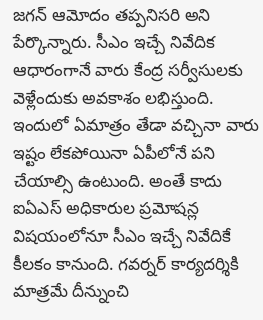జగన్ ఆమోదం తప్పనిసరి అని పేర్కొన్నారు. సీఎం ఇచ్చే నివేదిక ఆధారంగానే వారు కేంద్ర సర్వీసులకు వెళ్లేందుకు అవకాశం లభిస్తుంది. ఇందులో ఏమాత్రం తేడా వచ్చినా వారు ఇష్టం లేకపోయినా ఏపీలోనే పని చేయాల్సి ఉంటుంది. అంతే కాదు ఐఏఎస్‌ అధికారుల ప్రమోషన్ల విషయంలోనూ సీఎం ఇచ్చే నివేదికే కీలకం కానుంది. గవర్నర్‌ కార్యదర్శికి మాత్రమే దీన్నుంచి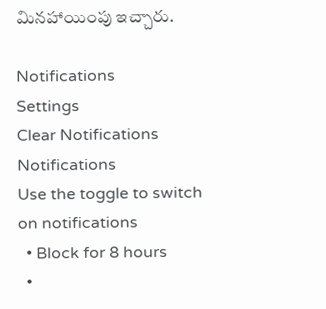మినహాయింపు ఇచ్చారు.

Notifications
Settings
Clear Notifications
Notifications
Use the toggle to switch on notifications
  • Block for 8 hours
  •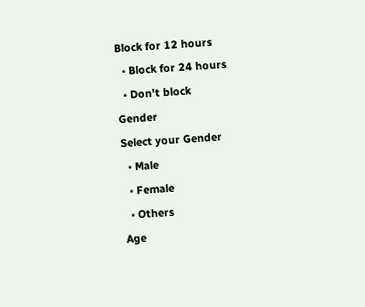Block for 12 hours
  • Block for 24 hours
  • Don't block
Gender
Select your Gender
  • Male
  • Female
  • Others
Age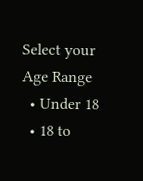Select your Age Range
  • Under 18
  • 18 to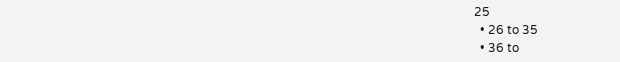25
  • 26 to 35
  • 36 to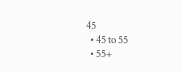45
  • 45 to 55
  • 55+